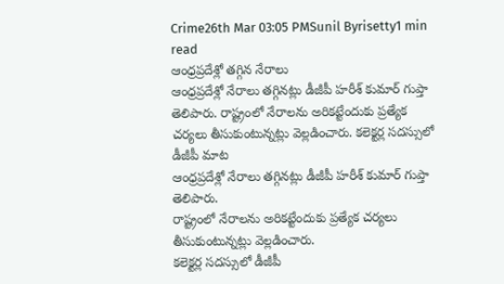Crime26th Mar 03:05 PMSunil Byrisetty1 min read
ఆంధ్రప్రదేశ్లో తగ్గిన నేరాలు
ఆంధ్రప్రదేశ్లో నేరాలు తగ్గినట్లు డీజీపీ హరీశ్ కుమార్ గుప్తా తెలిపారు. రాష్ట్రంలో నేరాలను అరికట్టేందుకు ప్రత్యేక చర్యలు తీసుకుంటున్నట్లు వెల్లడించారు. కలెక్టర్ల సదస్సులో డీజీపీ మాట
ఆంధ్రప్రదేశ్లో నేరాలు తగ్గినట్లు డీజీపీ హరీశ్ కుమార్ గుప్తా తెలిపారు.
రాష్ట్రంలో నేరాలను అరికట్టేందుకు ప్రత్యేక చర్యలు తీసుకుంటున్నట్లు వెల్లడించారు.
కలెక్టర్ల సదస్సులో డీజీపీ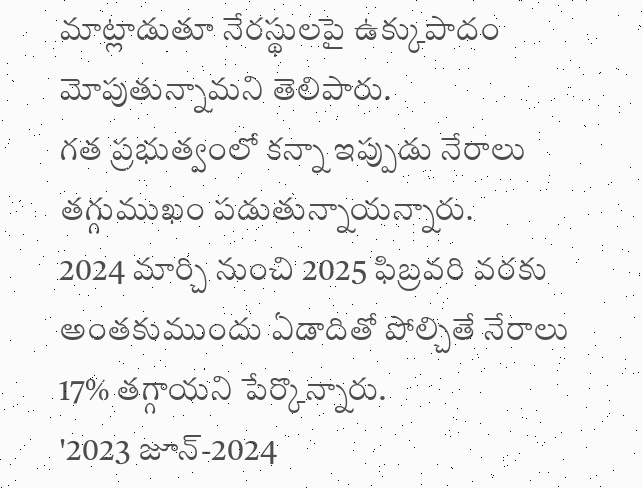మాట్లాడుతూ నేరస్థులపై ఉక్కుపాదం మోపుతున్నామని తెలిపారు.
గత ప్రభుత్వంలో కన్నా ఇప్పుడు నేరాలు తగ్గుముఖం పడుతున్నాయన్నారు.
2024 మార్చి నుంచి 2025 ఫిబ్రవరి వరకు అంతకుముందు ఏడాదితో పోల్చితే నేరాలు 17% తగ్గాయని పేర్కొన్నారు.
'2023 జూన్-2024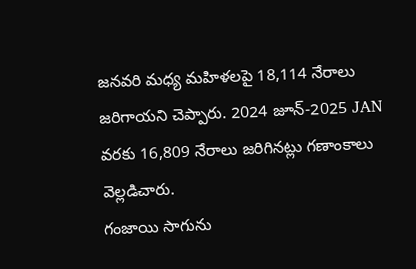జనవరి మధ్య మహిళలపై 18,114 నేరాలు జరిగాయని చెప్పారు. 2024 జూన్-2025 JAN వరకు 16,809 నేరాలు జరిగినట్లు గణాంకాలు వెల్లడిచారు.
గంజాయి సాగును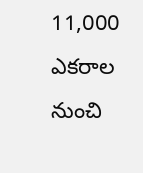11,000 ఎకరాల నుంచి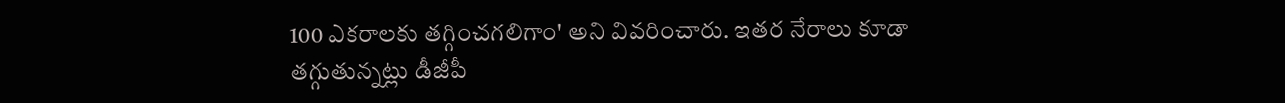100 ఎకరాలకు తగ్గించగలిగాం' అని వివరించారు. ఇతర నేరాలు కూడా తగ్గుతున్నట్లు డీజీపీ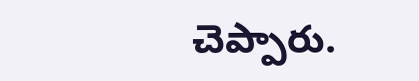చెప్పారు.